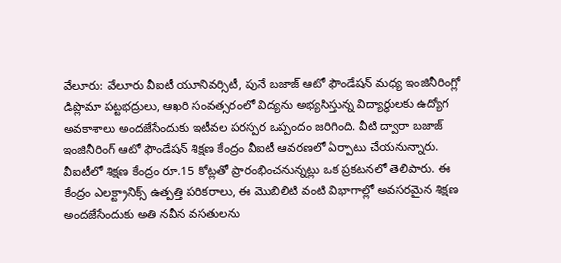వేలూరు: వేలూరు వీఐటీ యూనివర్సిటీ, పునే బజాజ్ ఆటో ఫౌండేషన్ మధ్య ఇంజినీరింగ్లో డిప్లొమా పట్టభద్రులు, ఆఖరి సంవత్సరంలో విద్యను అభ్యసిస్తున్న విద్యార్థులకు ఉద్యోగ అవకాశాలు అందజేసేందుకు ఇటీవల పరస్పర ఒప్పందం జరిగింది. వీటి ద్వారా బజాజ్ ఇంజినీరింగ్ ఆటో ఫౌండేషన్ శిక్షణ కేంద్రం వీఐటీ ఆవరణలో ఏర్పాటు చేయనున్నారు. వీఐటీలో శిక్షణ కేంద్రం రూ.15 కోట్లతో ప్రారంభించనున్నట్లు ఒక ప్రకటనలో తెలిపారు. ఈ కేంద్రం ఎలక్ట్రానిక్స్ ఉత్పత్తి పరికరాలు, ఈ మొబిలిటి వంటి విభాగాల్లో అవసరమైన శిక్షణ అందజేసేందుకు అతి నవీన వసతులను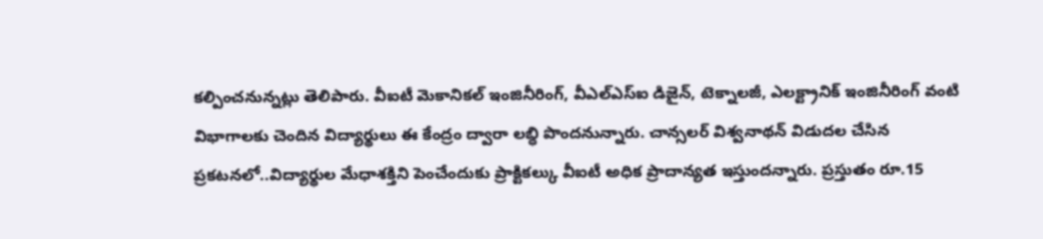కల్పించనున్నట్లు తెలిపారు. వీఐటీ మెకానికల్ ఇంజినీరింగ్, వీఎల్ఎస్ఐ డిజైన్, టెక్నాలజీ, ఎలక్ట్రానిక్ ఇంజినీరింగ్ వంటి విభాగాలకు చెందిన విద్యార్థులు ఈ కేంద్రం ద్వారా లబ్ధి పొందనున్నారు. చాన్సలర్ విశ్వనాథన్ విడుదల చేసిన ప్రకటనలో..విద్యార్థుల మేధాశక్తిని పెంచేందుకు ప్రాక్టికల్కు వీఐటీ అధిక ప్రాదాన్యత ఇస్తుందన్నారు. ప్రస్తుతం రూ.15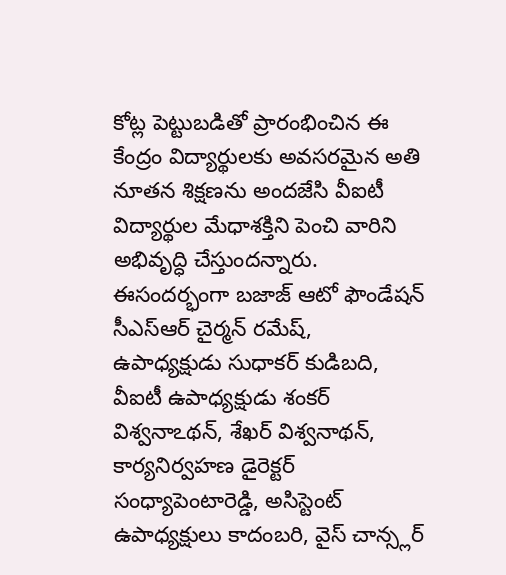కోట్ల పెట్టుబడితో ప్రారంభించిన ఈ కేంద్రం విద్యార్థులకు అవసరమైన అతి నూతన శిక్షణను అందజేసి వీఐటీ విద్యార్థుల మేధాశక్తిని పెంచి వారిని అభివృద్ధి చేస్తుందన్నారు. ఈసందర్భంగా బజాజ్ ఆటో ఫౌండేషన్ సీఎస్ఆర్ చైర్మన్ రమేష్, ఉపాధ్యక్షుడు సుధాకర్ కుడిబది, వీఐటీ ఉపాధ్యక్షుడు శంకర్ విశ్వనాఽథన్, శేఖర్ విశ్వనాథన్, కార్యనిర్వహణ డైరెక్టర్ సంధ్యాపెంటారెడ్డి, అసిస్టెంట్ ఉపాధ్యక్షులు కాదంబరి, వైస్ చాన్స్లర్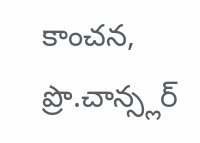కాంచన, ప్రొ.చాన్స్లర్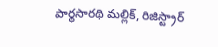పార్థసారథి మల్లిక్, రిజిస్ట్రార్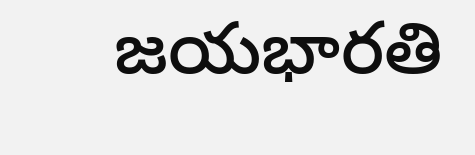జయభారతి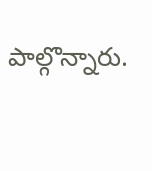పాల్గొన్నారు.